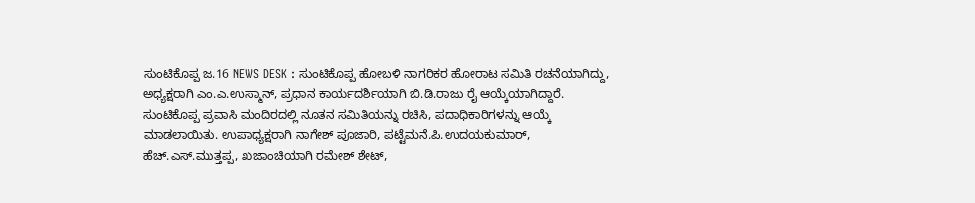ಸುಂಟಿಕೊಪ್ಪ ಜ.16 NEWS DESK : ಸುಂಟಿಕೊಪ್ಪ ಹೋಬಳಿ ನಾಗರಿಕರ ಹೋರಾಟ ಸಮಿತಿ ರಚನೆಯಾಗಿದ್ದು, ಅಧ್ಯಕ್ಷರಾಗಿ ಎಂ.ಎ.ಉಸ್ಮಾನ್, ಪ್ರಧಾನ ಕಾರ್ಯದರ್ಶಿಯಾಗಿ ಬಿ.ಡಿ.ರಾಜು ರೈ ಆಯ್ಕೆಯಾಗಿದ್ದಾರೆ. ಸುಂಟಿಕೊಪ್ಪ ಪ್ರವಾಸಿ ಮಂದಿರದಲ್ಲಿ ನೂತನ ಸಮಿತಿಯನ್ನು ರಚಿಸಿ, ಪದಾಧಿಕಾರಿಗಳನ್ನು ಆಯ್ಕೆ ಮಾಡಲಾಯಿತು. ಉಪಾಧ್ಯಕ್ಷರಾಗಿ ನಾಗೇಶ್ ಪೂಜಾರಿ, ಪಟ್ಟೆಮನೆ.ಪಿ.ಉದಯಕುಮಾರ್, ಹೆಚ್.ಎಸ್.ಮುತ್ತಪ್ಪ, ಖಜಾಂಚಿಯಾಗಿ ರಮೇಶ್ ಶೇಟ್,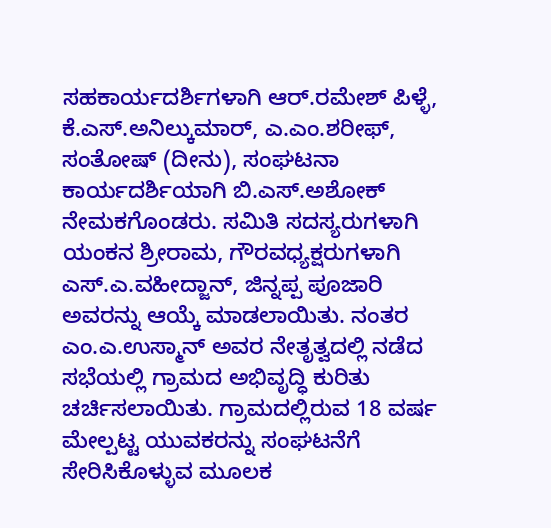ಸಹಕಾರ್ಯದರ್ಶಿಗಳಾಗಿ ಆರ್.ರಮೇಶ್ ಪಿಳ್ಳೆ, ಕೆ.ಎಸ್.ಅನಿಲ್ಕುಮಾರ್, ಎ.ಎಂ.ಶರೀಫ್, ಸಂತೋಷ್ (ದೀನು), ಸಂಘಟನಾ ಕಾರ್ಯದರ್ಶಿಯಾಗಿ ಬಿ.ಎಸ್.ಅಶೋಕ್ ನೇಮಕಗೊಂಡರು. ಸಮಿತಿ ಸದಸ್ಯರುಗಳಾಗಿ ಯಂಕನ ಶ್ರೀರಾಮ, ಗೌರವಧ್ಯಕ್ಷರುಗಳಾಗಿ ಎಸ್.ಎ.ವಹೀದ್ಜಾನ್, ಜಿನ್ನಪ್ಪ ಪೂಜಾರಿ ಅವರನ್ನು ಆಯ್ಕೆ ಮಾಡಲಾಯಿತು. ನಂತರ ಎಂ.ಎ.ಉಸ್ಮಾನ್ ಅವರ ನೇತೃತ್ವದಲ್ಲಿ ನಡೆದ ಸಭೆಯಲ್ಲಿ ಗ್ರಾಮದ ಅಭಿವೃದ್ಧಿ ಕುರಿತು ಚರ್ಚಿಸಲಾಯಿತು. ಗ್ರಾಮದಲ್ಲಿರುವ 18 ವರ್ಷ ಮೇಲ್ಪಟ್ಟ ಯುವಕರನ್ನು ಸಂಘಟನೆಗೆ ಸೇರಿಸಿಕೊಳ್ಳುವ ಮೂಲಕ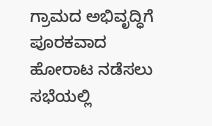ಗ್ರಾಮದ ಅಭಿವೃದ್ಧಿಗೆ ಪೂರಕವಾದ ಹೋರಾಟ ನಡೆಸಲು ಸಭೆಯಲ್ಲಿ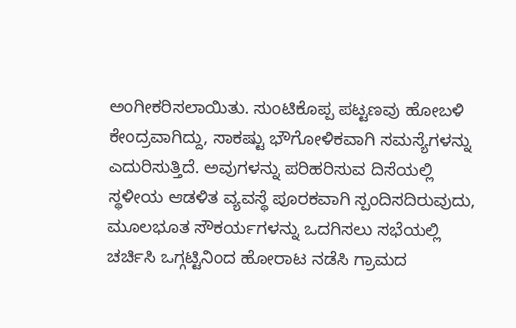ಅಂಗೀಕರಿಸಲಾಯಿತು. ಸುಂಟಿಕೊಪ್ಪ ಪಟ್ಟಣವು ಹೋಬಳಿ ಕೇಂದ್ರವಾಗಿದ್ದು, ಸಾಕಷ್ಟು ಭೌಗೋಳಿಕವಾಗಿ ಸಮಸ್ಯೆಗಳನ್ನು ಎದುರಿಸುತ್ತಿದೆ. ಅವುಗಳನ್ನು ಪರಿಹರಿಸುವ ದಿಸೆಯಲ್ಲಿ ಸ್ಥಳೀಯ ಆಡಳಿತ ವ್ಯವಸ್ಥೆ ಪೂರಕವಾಗಿ ಸ್ಪಂದಿಸದಿರುವುದು, ಮೂಲಭೂತ ಸೌಕರ್ಯಗಳನ್ನು ಒದಗಿಸಲು ಸಭೆಯಲ್ಲಿ ಚರ್ಚಿಸಿ ಒಗ್ಗಟ್ಟಿನಿಂದ ಹೋರಾಟ ನಡೆಸಿ ಗ್ರಾಮದ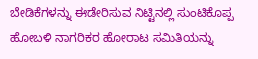ಬೇಡಿಕೆಗಳನ್ನು ಈಡೇರಿಸುವ ನಿಟ್ಟಿನಲ್ಲಿ ಸುಂಟಿಕೊಪ್ಪ ಹೋಬಳಿ ನಾಗರಿಕರ ಹೋರಾಟ ಸಮಿತಿಯನ್ನು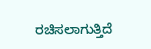ರಚಿಸಲಾಗುತ್ತಿದೆ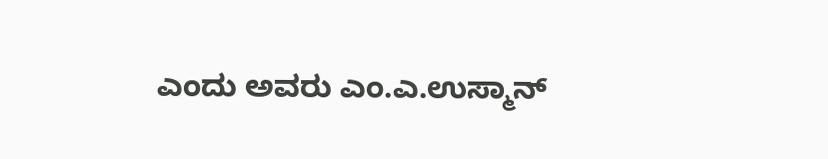ಎಂದು ಅವರು ಎಂ.ಎ.ಉಸ್ಮಾನ್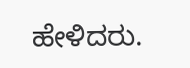ಹೇಳಿದರು.